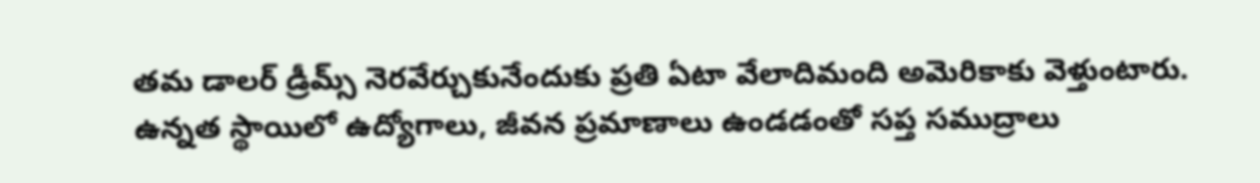తమ డాలర్ డ్రీమ్స్ నెరవేర్చుకునేందుకు ప్రతి ఏటా వేలాదిమంది అమెరికాకు వెళ్తుంటారు. ఉన్నత స్థాయిలో ఉద్యోగాలు, జీవన ప్రమాణాలు ఉండడంతో సప్త సముద్రాలు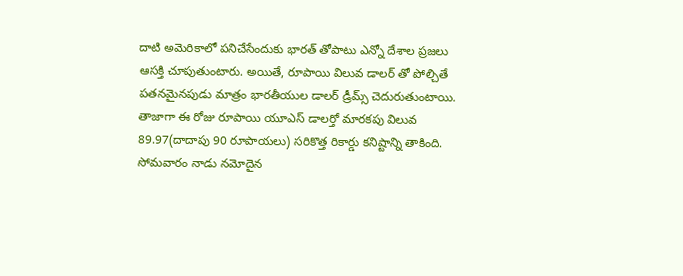దాటి అమెరికాలో పనిచేసేందుకు భారత్ తోపాటు ఎన్నో దేశాల ప్రజలు ఆసక్తి చూపుతుంటారు. అయితే, రూపాయి విలువ డాలర్ తో పోల్చితే పతనమైనపుడు మాత్రం భారతీయుల డాలర్ డ్రీమ్స్ చెదురుతుంటాయి. తాజాగా ఈ రోజు రూపాయి యూఎస్ డాలర్తో మారకపు విలువ 89.97(దాదాపు 90 రూపాయలు) సరికొత్త రికార్డు కనిష్టాన్ని తాకింది.
సోమవారం నాడు నమోదైన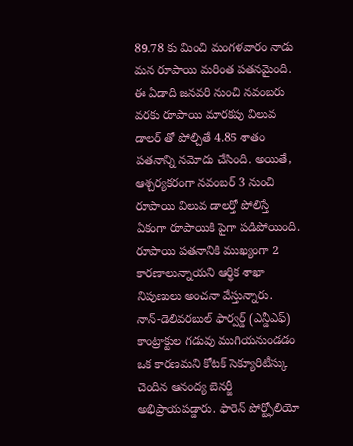89.78 కు మించి మంగళవారం నాడు మన రూపాయి మరింత పతనమైంది. ఈ ఏడాది జనవరి నుంచి నవంబరు వరకు రూపాయి మారకపు విలువ డాలర్ తో పోల్చితే 4.85 శాతం పతనాన్ని నమోదు చేసింది. అయితే, ఆశ్చర్యకరంగా నవంబర్ 3 నుంచి రూపాయి విలువ డాలర్తో పోలిస్తే ఏకంగా రూపాయికి పైగా పడిపోయింది. రూపాయి పతనానికి ముఖ్యంగా 2 కారణాలున్నాయని ఆర్థిక శాఖా నిపుణులు అంచనా వేస్తున్నారు.
నాన్-డెలివరబుల్ ఫార్వర్డ్ (ఎన్డీఎఫ్) కాంట్రాక్టుల గడువు ముగియనుండడం ఒక కారణమని కోటక్ సెక్యూరిటీస్కు చెందిన ఆనంద్య బెనర్జీ అభిప్రాయపడ్డారు. ఫారెన్ పోర్ట్ఫోలియో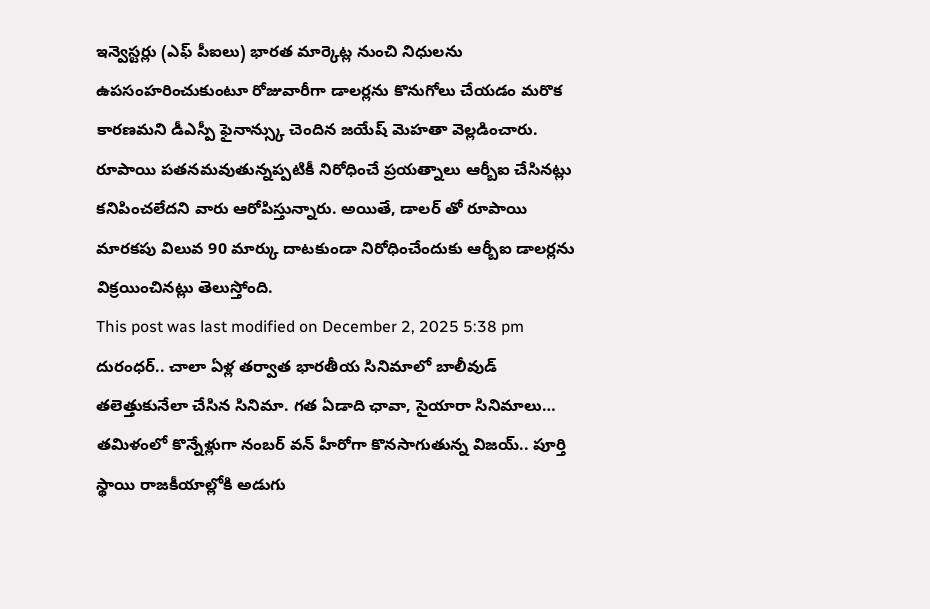ఇన్వెస్టర్లు (ఎఫ్ పీఐలు) భారత మార్కెట్ల నుంచి నిధులను ఉపసంహరించుకుంటూ రోజువారీగా డాలర్లను కొనుగోలు చేయడం మరొక కారణమని డీఎస్పీ ఫైనాన్స్కు చెందిన జయేష్ మెహతా వెల్లడించారు. రూపాయి పతనమవుతున్నప్పటికీ నిరోధించే ప్రయత్నాలు ఆర్బీఐ చేసినట్లు కనిపించలేదని వారు ఆరోపిస్తున్నారు. అయితే, డాలర్ తో రూపాయి మారకపు విలువ 90 మార్కు దాటకుండా నిరోధించేందుకు ఆర్బీఐ డాలర్లను విక్రయించినట్లు తెలుస్తోంది.
This post was last modified on December 2, 2025 5:38 pm
దురంధర్.. చాలా ఏళ్ల తర్వాత భారతీయ సినిమాలో బాలీవుడ్ తలెత్తుకునేలా చేసిన సినిమా. గత ఏడాది ఛావా, సైయారా సినిమాలు…
తమిళంలో కొన్నేళ్లుగా నంబర్ వన్ హీరోగా కొనసాగుతున్న విజయ్.. పూర్తి స్థాయి రాజకీయాల్లోకి అడుగు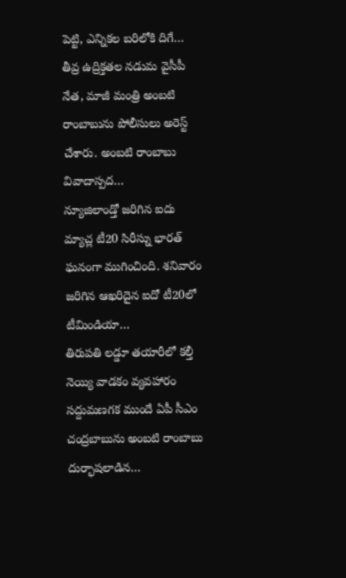పెట్టి, ఎన్నికల బరిలోకి దిగే…
తీవ్ర ఉద్రిక్తతల నడుమ వైసీపీ నేత, మాజీ మంత్రి అంబటి రాంబాబును పోలీసులు అరెస్ట్ చేశారు. అంబటి రాంబాబు వివాదాస్పద…
న్యూజిలాండ్తో జరిగిన ఐదు మ్యాచ్ల టీ20 సిరీస్ను భారత్ ఘనంగా ముగించింది. శనివారం జరిగిన ఆఖరిదైన ఐదో టీ20లో టీమిండియా…
తిరుపతి లడ్డూ తయారీలో కల్తీ నెయ్యి వాడకం వ్యవహారం సద్దుమణగక ముందే ఏపీ సీఎం చంద్రబాబును అంబటి రాంబాబు దుర్భాషలాడిన…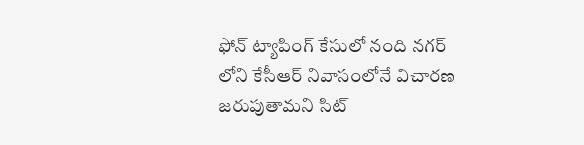ఫోన్ ట్యాపింగ్ కేసులో నంది నగర్ లోని కేసీఆర్ నివాసంలోనే విచారణ జరుపుతామని సిట్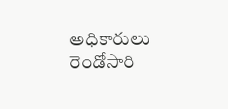అధికారులు రెండోసారి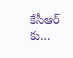కేసీఆర్ కు…